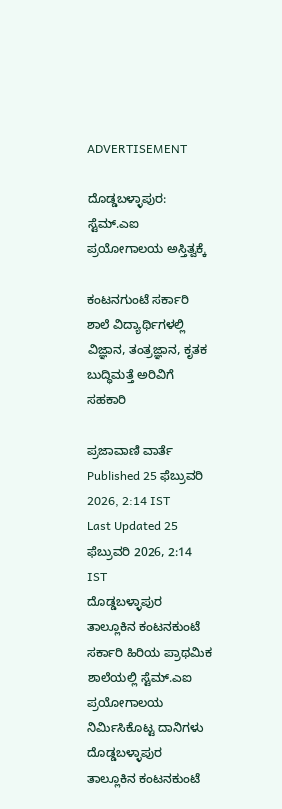ADVERTISEMENT

ದೊಡ್ಡಬಳ್ಳಾಪುರ: ಸ್ಟೆಮ್.ಎಐ ಪ್ರಯೋಗಾಲಯ ಅಸ್ತಿತ್ವಕ್ಕೆ

ಕಂಟನಗುಂಟೆ ಸರ್ಕಾರಿ ಶಾಲೆ ವಿದ್ಯಾರ್ಥಿಗಳಲ್ಲಿ ವಿಜ್ಞಾನ, ತಂತ್ರಜ್ಞಾನ, ಕೃತಕ ಬುದ್ಧಿಮತ್ತೆ ಅರಿವಿಗೆ ಸಹಕಾರಿ

ಪ್ರಜಾವಾಣಿ ವಾರ್ತೆ
Published 25 ಫೆಬ್ರುವರಿ 2026, 2:14 IST
Last Updated 25 ಫೆಬ್ರುವರಿ 2026, 2:14 IST
ದೊಡ್ಡಬಳ್ಳಾಪುರ ತಾಲ್ಲೂಕಿನ ಕಂಟನಕುಂಟೆ ಸರ್ಕಾರಿ ಹಿರಿಯ ಪ್ರಾಥಮಿಕ ಶಾಲೆಯಲ್ಲಿ ಸ್ಟೆಮ್.ಎಐ ಪ್ರಯೋಗಾಲಯ ನಿರ್ಮಿಸಿಕೊಟ್ಟ ದಾನಿಗಳು
ದೊಡ್ಡಬಳ್ಳಾಪುರ ತಾಲ್ಲೂಕಿನ ಕಂಟನಕುಂಟೆ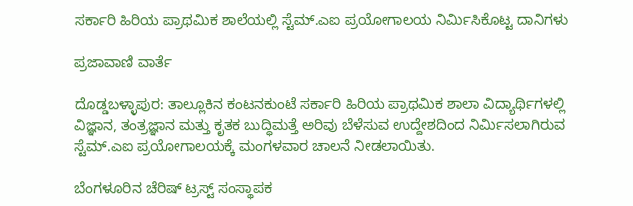ಸರ್ಕಾರಿ ಹಿರಿಯ ಪ್ರಾಥಮಿಕ ಶಾಲೆಯಲ್ಲಿ ಸ್ಟೆಮ್.ಎಐ ಪ್ರಯೋಗಾಲಯ ನಿರ್ಮಿಸಿಕೊಟ್ಟ ದಾನಿಗಳು

ಪ್ರಜಾವಾಣಿ ವಾರ್ತೆ

ದೊಡ್ಡಬಳ್ಳಾಪುರ: ತಾಲ್ಲೂಕಿನ ಕಂಟನಕುಂಟೆ ಸರ್ಕಾರಿ ಹಿರಿಯ ಪ್ರಾಥಮಿಕ ಶಾಲಾ ವಿದ್ಯಾರ್ಥಿಗಳಲ್ಲಿ ವಿಜ್ಞಾನ, ತಂತ್ರಜ್ಞಾನ ಮತ್ತು ಕೃತಕ ಬುದ್ಧಿಮತ್ತೆ ಅರಿವು ಬೆಳೆಸುವ ಉದ್ದೇಶದಿಂದ ನಿರ್ಮಿಸಲಾಗಿರುವ ಸ್ಟೆಮ್.ಎಐ ಪ್ರಯೋಗಾಲಯಕ್ಕೆ ಮಂಗಳವಾರ ಚಾಲನೆ ನೀಡಲಾಯಿತು.

ಬೆಂಗಳೂರಿನ ಚೆರಿಷ್ ಟ್ರಸ್ಟ್ ಸಂಸ್ಥಾಪಕ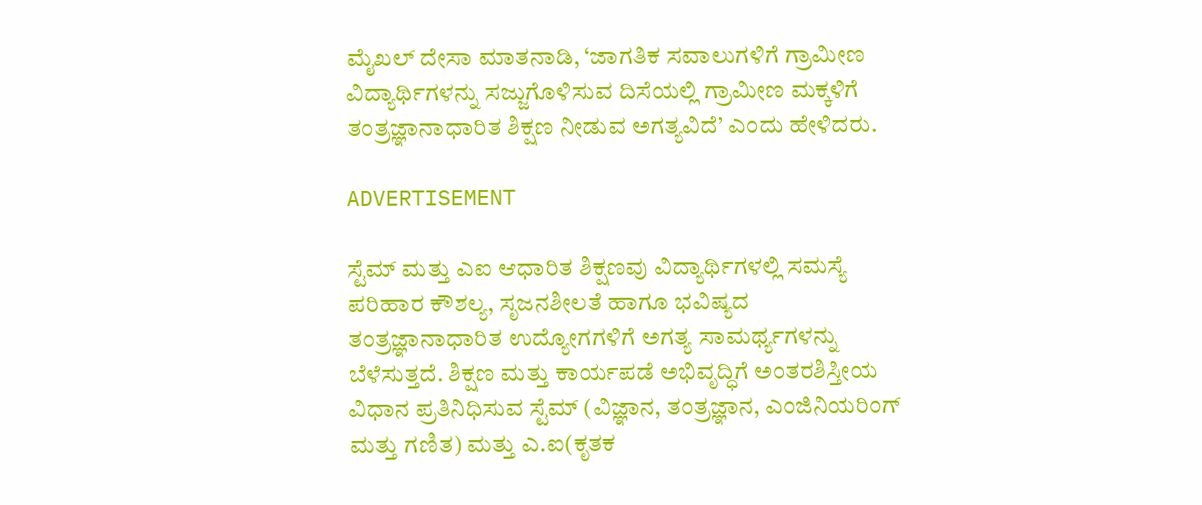ಮೈಖಲ್ ದೇಸಾ ಮಾತನಾಡಿ, ‘ಜಾಗತಿಕ ಸವಾಲುಗಳಿಗೆ ಗ್ರಾಮೀಣ ವಿದ್ಯಾರ್ಥಿಗಳನ್ನು ಸಜ್ಜುಗೊಳಿಸುವ ದಿಸೆಯಲ್ಲಿ ಗ್ರಾಮೀಣ ಮಕ್ಕಳಿಗೆ ತಂತ್ರಜ್ಞಾನಾಧಾರಿತ ಶಿಕ್ಷಣ ನೀಡುವ ಅಗತ್ಯವಿದೆ’ ಎಂದು ಹೇಳಿದರು.

ADVERTISEMENT

ಸ್ಟೆಮ್ ಮತ್ತು ಎಐ ಆಧಾರಿತ ಶಿಕ್ಷಣವು ವಿದ್ಯಾರ್ಥಿಗಳಲ್ಲಿ ಸಮಸ್ಯೆ ಪರಿಹಾರ ಕೌಶಲ್ಯ, ಸೃಜನಶೀಲತೆ ಹಾಗೂ ಭವಿಷ್ಯದ ತಂತ್ರಜ್ಞಾನಾಧಾರಿತ ಉದ್ಯೋಗಗಳಿಗೆ ಅಗತ್ಯ ಸಾಮರ್ಥ್ಯಗಳನ್ನು ಬೆಳೆಸುತ್ತದೆ. ಶಿಕ್ಷಣ ಮತ್ತು ಕಾರ್ಯಪಡೆ ಅಭಿವೃದ್ಧಿಗೆ ಅಂತರಶಿಸ್ತೀಯ ವಿಧಾನ ಪ್ರತಿನಿಧಿಸುವ ಸ್ಟೆಮ್‌ (ವಿಜ್ಞಾನ, ತಂತ್ರಜ್ಞಾನ, ಎಂಜಿನಿಯರಿಂಗ್ ಮತ್ತು ಗಣಿತ) ಮತ್ತು ಎ.ಐ(ಕೃತಕ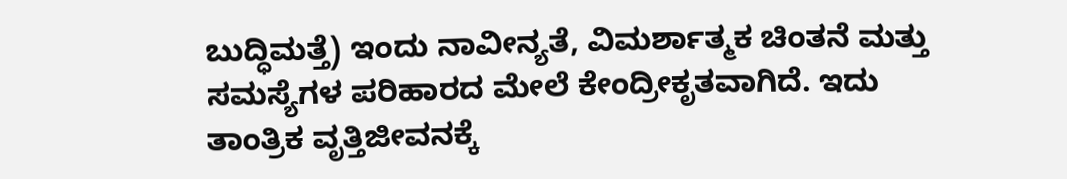ಬುದ್ಧಿಮತ್ತೆ) ಇಂದು ನಾವೀನ್ಯತೆ, ವಿಮರ್ಶಾತ್ಮಕ ಚಿಂತನೆ ಮತ್ತು ಸಮಸ್ಯೆಗಳ ಪರಿಹಾರದ ಮೇಲೆ ಕೇಂದ್ರೀಕೃತವಾಗಿದೆ. ಇದು ತಾಂತ್ರಿಕ ವೃತ್ತಿಜೀವನಕ್ಕೆ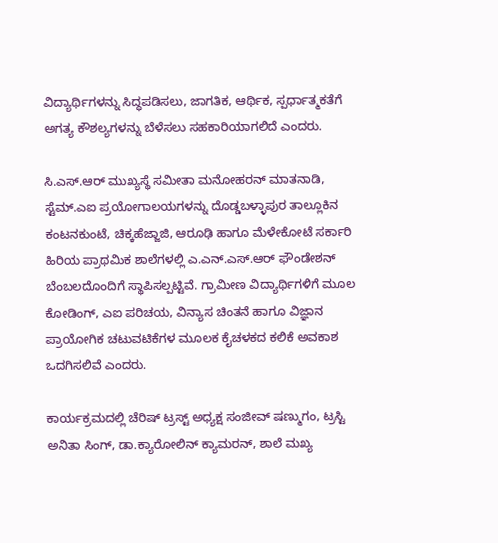ವಿದ್ಯಾರ್ಥಿಗಳನ್ನು ಸಿದ್ಧಪಡಿಸಲು, ಜಾಗತಿಕ, ಆರ್ಥಿಕ, ಸ್ಪರ್ಧಾತ್ಮಕತೆಗೆ ಅಗತ್ಯ ಕೌಶಲ್ಯಗಳನ್ನು ಬೆಳೆಸಲು ಸಹಕಾರಿಯಾಗಲಿದೆ ಎಂದರು.

ಸಿ.ಎಸ್.ಆರ್ ಮುಖ್ಯಸ್ಥೆ ಸಮೀತಾ ಮನೋಹರನ್ ಮಾತನಾಡಿ, ಸ್ಟೆಮ್.ಎಐ ಪ್ರಯೋಗಾಲಯಗಳನ್ನು ದೊಡ್ಡಬಳ್ಳಾಪುರ ತಾಲ್ಲೂಕಿನ ಕಂಟನಕುಂಟೆ, ಚಿಕ್ಕಹೆಜ್ಜಾಜಿ, ಆರೂಢಿ ಹಾಗೂ ಮೆಳೇಕೋಟೆ ಸರ್ಕಾರಿ ಹಿರಿಯ ಪ್ರಾಥಮಿಕ ಶಾಲೆಗಳಲ್ಲಿ ಎ.ಎನ್.ಎಸ್.ಆರ್ ಫೌಂಡೇಶನ್ ಬೆಂಬಲದೊಂದಿಗೆ ಸ್ಥಾಪಿಸಲ್ಪಟ್ಟಿವೆ. ಗ್ರಾಮೀಣ ವಿದ್ಯಾರ್ಥಿಗಳಿಗೆ ಮೂಲ ಕೋಡಿಂಗ್, ಎಐ ಪರಿಚಯ, ವಿನ್ಯಾಸ ಚಿಂತನೆ ಹಾಗೂ ವಿಜ್ಞಾನ ಪ್ರಾಯೋಗಿಕ ಚಟುವಟಿಕೆಗಳ ಮೂಲಕ ಕೈಚಳಕದ ಕಲಿಕೆ ಅವಕಾಶ ಒದಗಿಸಲಿವೆ ಎಂದರು.

ಕಾರ್ಯಕ್ರಮದಲ್ಲಿ ಚೆರಿಷ್ ಟ್ರಸ್ಟ್‌ ಅಧ್ಯಕ್ಷ ಸಂಜೀವ್ ಷಣ್ಮುಗಂ, ಟ್ರಸ್ಟಿ ಅನಿತಾ ಸಿಂಗ್, ಡಾ.ಕ್ಯಾರೋಲಿನ್ ಕ್ಯಾಮರನ್, ಶಾಲೆ ಮಖ್ಯ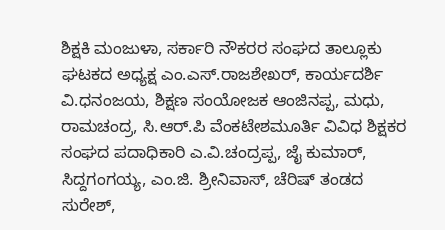ಶಿಕ್ಷಕಿ ಮಂಜುಳಾ, ಸರ್ಕಾರಿ ನೌಕರರ ಸಂಘದ ತಾಲ್ಲೂಕು ಘಟಕದ ಅಧ್ಯಕ್ಷ ಎಂ.ಎಸ್.ರಾಜಶೇಖರ್, ಕಾರ್ಯದರ್ಶಿ ವಿ.ಧನಂಜಯ, ಶಿಕ್ಷಣ ಸಂಯೋಜಕ ಆಂಜಿನಪ್ಪ, ಮಧು, ರಾಮಚಂದ್ರ, ಸಿ.ಆರ್.ಪಿ ವೆಂಕಟೇಶಮೂರ್ತಿ ವಿವಿಧ ಶಿಕ್ಷಕರ ಸಂಘದ ಪದಾಧಿಕಾರಿ ಎ.ವಿ.ಚಂದ್ರಪ್ಪ, ಜೈ ಕುಮಾರ್, ಸಿದ್ದಗಂಗಯ್ಯ, ಎಂ.ಜಿ. ಶ್ರೀನಿವಾಸ್, ಚೆರಿಷ್ ತಂಡದ ಸುರೇಶ್,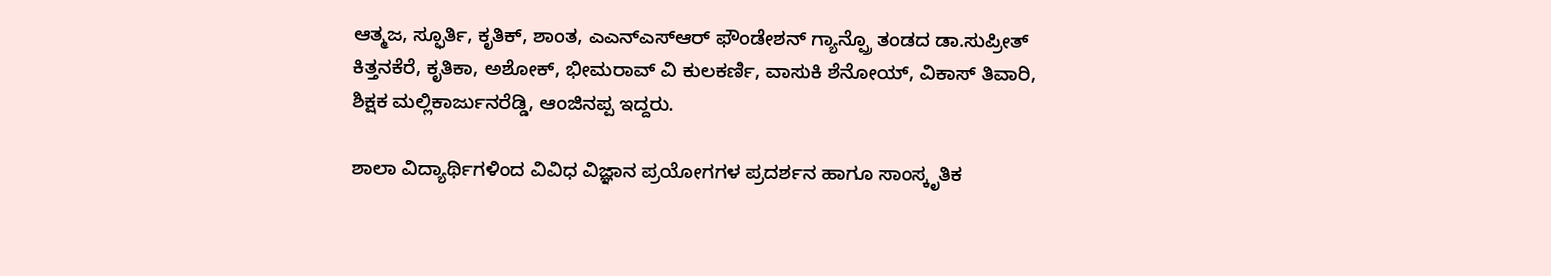ಆತ್ಮಜ, ಸ್ಫೂರ್ತಿ, ಕೃತಿಕ್, ಶಾಂತ, ಎಎನ್ಎಸ್ಆರ್ ಫೌಂಡೇಶನ್‌ ಗ್ಯಾನ್ಪ್ರೊ ತಂಡದ ಡಾ.ಸುಪ್ರೀತ್ ಕಿತ್ತನಕೆರೆ, ಕೃತಿಕಾ, ಅಶೋಕ್, ಭೀಮರಾವ್ ವಿ ಕುಲಕರ್ಣಿ, ವಾಸುಕಿ ಶೆನೋಯ್, ವಿಕಾಸ್ ತಿವಾರಿ, ಶಿಕ್ಷಕ ಮಲ್ಲಿಕಾರ್ಜುನರೆಡ್ಡಿ, ಆಂಜಿನಪ್ಪ ಇದ್ದರು.

ಶಾಲಾ ವಿದ್ಯಾರ್ಥಿಗಳಿಂದ ವಿವಿಧ ವಿಜ್ಞಾನ ಪ್ರಯೋಗಗಳ ಪ್ರದರ್ಶನ ಹಾಗೂ ಸಾಂಸ್ಕೃತಿಕ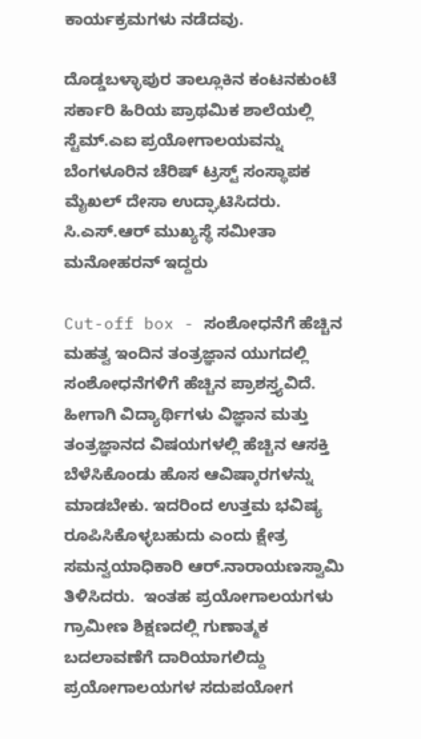ಕಾರ್ಯಕ್ರಮಗಳು ನಡೆದವು.

ದೊಡ್ಡಬಳ್ಳಾಪುರ ತಾಲ್ಲೂಕಿನ ಕಂಟನಕುಂಟೆ ಸರ್ಕಾರಿ ಹಿರಿಯ ಪ್ರಾಥಮಿಕ ಶಾಲೆಯಲ್ಲಿ ಸ್ಟೆಮ್.ಎಐ ಪ್ರಯೋಗಾಲಯವನ್ನು ಬೆಂಗಳೂರಿನ ಚೆರಿಷ್ ಟ್ರಸ್ಟ್ ಸಂಸ್ಥಾಪಕ  ಮೈಖಲ್ ದೇಸಾ ಉದ್ಘಾಟಿಸಿದರು. ಸಿ.ಎಸ್.ಆರ್ ಮುಖ್ಯಸ್ಥೆ ಸಮೀತಾ ಮನೋಹರನ್ ಇದ್ದರು

Cut-off box - ಸಂಶೋಧನೆಗೆ ಹೆಚ್ಚಿನ ಮಹತ್ವ ಇಂದಿನ ತಂತ್ರಜ್ಞಾನ ಯುಗದಲ್ಲಿ ಸಂಶೋಧನೆಗಳಿಗೆ ಹೆಚ್ಚಿನ ಪ್ರಾಶಸ್ತ್ಯವಿದೆ. ಹೀಗಾಗಿ ವಿದ್ಯಾರ್ಥಿಗಳು ವಿಜ್ಞಾನ ಮತ್ತು ತಂತ್ರಜ್ಞಾನದ ವಿಷಯಗಳಲ್ಲಿ ಹೆಚ್ಚಿನ ಆಸಕ್ತಿ ಬೆಳೆಸಿಕೊಂಡು ಹೊಸ ಆವಿಷ್ಕಾರಗಳನ್ನು ಮಾಡಬೇಕು. ಇದರಿಂದ ಉತ್ತಮ ಭವಿಷ್ಯ ರೂಪಿಸಿಕೊಳ್ಳಬಹುದು ಎಂದು ಕ್ಷೇತ್ರ ಸಮನ್ವಯಾಧಿಕಾರಿ ಆರ್.ನಾರಾಯಣಸ್ವಾಮಿ ತಿಳಿಸಿದರು.  ಇಂತಹ ಪ್ರಯೋಗಾಲಯಗಳು ಗ್ರಾಮೀಣ ಶಿಕ್ಷಣದಲ್ಲಿ ಗುಣಾತ್ಮಕ ಬದಲಾವಣೆಗೆ ದಾರಿಯಾಗಲಿದ್ದು ಪ್ರಯೋಗಾಲಯಗಳ ಸದುಪಯೋಗ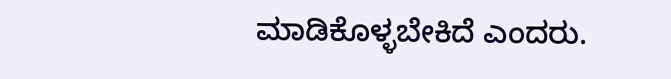ಮಾಡಿಕೊಳ್ಳಬೇಕಿದೆ ಎಂದರು.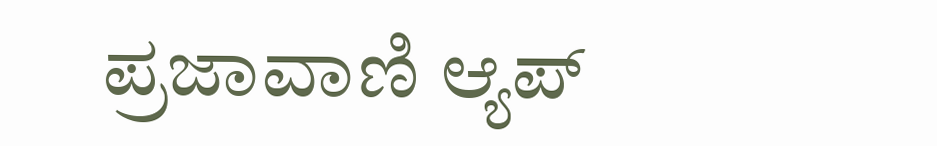ಪ್ರಜಾವಾಣಿ ಆ್ಯಪ್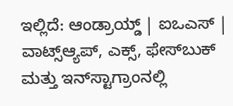ಇಲ್ಲಿದೆ: ಆಂಡ್ರಾಯ್ಡ್ | ಐಒಎಸ್ | ವಾಟ್ಸ್ಆ್ಯಪ್, ಎಕ್ಸ್, ಫೇಸ್‌ಬುಕ್ ಮತ್ತು ಇನ್‌ಸ್ಟಾಗ್ರಾಂನಲ್ಲಿ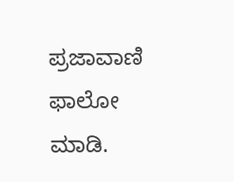ಪ್ರಜಾವಾಣಿ ಫಾಲೋ ಮಾಡಿ.